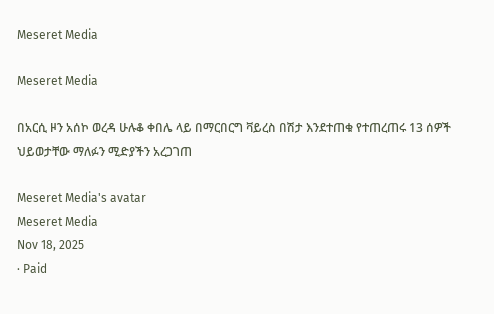Meseret Media

Meseret Media

በአርሲ ዞን አሰኮ ወረዳ ሁሉቆ ቀበሌ ላይ በማርበርግ ቫይረስ በሽታ እንደተጠቁ የተጠረጠሩ 13 ሰዎች ህይወታቸው ማለፉን ሚድያችን አረጋገጠ

Meseret Media's avatar
Meseret Media
Nov 18, 2025
∙ Paid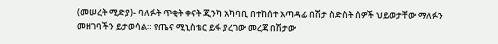(መሠረት ሚድያ)- ባለፉት ጥቂት ቀናት ጂንካ አካባቢ በተከሰተ አጣዳፊ በሽታ ስድስት ሰዎች ህይወታቸው ማለፉን መዘገባችን ይታወሳል። የጤና ሚኒስቴር ይፋ ያረገው መረጃ በሽታው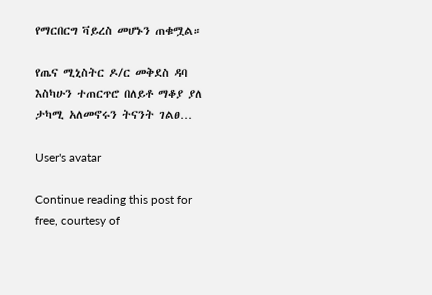የማርበርግ ቫይረስ መሆኑን ጠቁሟል።

የጤና ሚኒስትር ዶ/ር መቅደስ ዳባ እስካሁን ተጠርጥሮ በለይቶ ማቆያ ያለ ታካሚ አለመኖሩን ትናንት ገልፀ…

User's avatar

Continue reading this post for free, courtesy of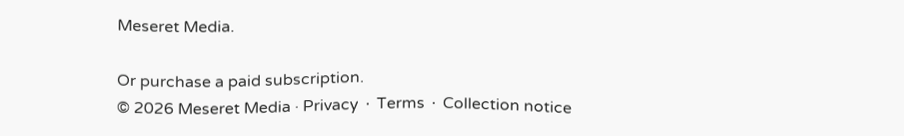Meseret Media.

Or purchase a paid subscription.
© 2026 Meseret Media · Privacy ∙ Terms ∙ Collection notice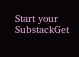Start your SubstackGet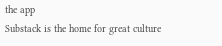the app
Substack is the home for great culture